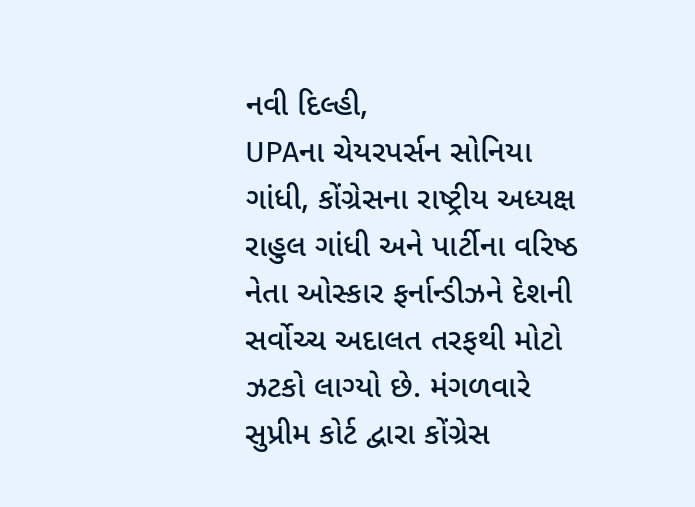નવી દિલ્હી,
UPAના ચેયરપર્સન સોનિયા ગાંધી, કોંગ્રેસના રાષ્ટ્રીય અધ્યક્ષ રાહુલ ગાંધી અને પાર્ટીના વરિષ્ઠ નેતા ઓસ્કાર ફર્નાન્ડીઝને દેશની સર્વોચ્ચ અદાલત તરફથી મોટો ઝટકો લાગ્યો છે. મંગળવારે સુપ્રીમ કોર્ટ દ્વારા કોંગ્રેસ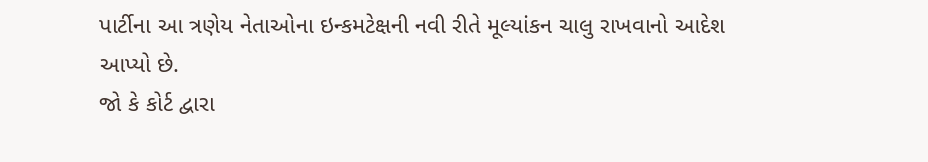પાર્ટીના આ ત્રણેય નેતાઓના ઇન્કમટેક્ષની નવી રીતે મૂલ્યાંકન ચાલુ રાખવાનો આદેશ આપ્યો છે.
જો કે કોર્ટ દ્વારા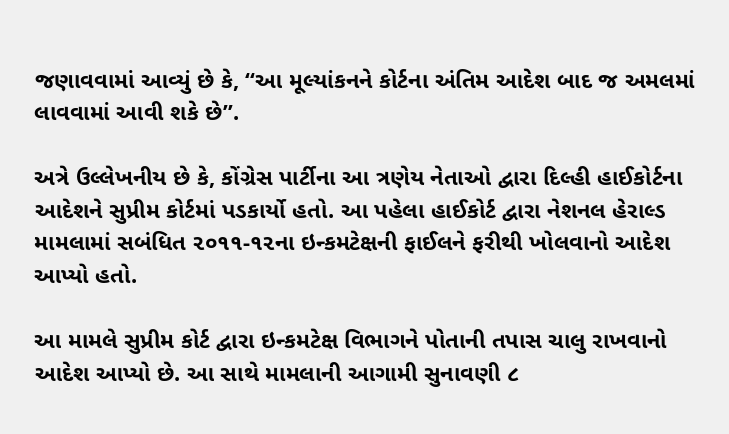જણાવવામાં આવ્યું છે કે, “આ મૂલ્યાંકનને કોર્ટના અંતિમ આદેશ બાદ જ અમલમાં લાવવામાં આવી શકે છે”.

અત્રે ઉલ્લેખનીય છે કે, કોંગ્રેસ પાર્ટીના આ ત્રણેય નેતાઓ દ્વારા દિલ્હી હાઈકોર્ટના આદેશને સુપ્રીમ કોર્ટમાં પડકાર્યો હતો. આ પહેલા હાઈકોર્ટ દ્વારા નેશનલ હેરાલ્ડ મામલામાં સબંધિત ૨૦૧૧-૧૨ના ઇન્કમટેક્ષની ફાઈલને ફરીથી ખોલવાનો આદેશ આપ્યો હતો.

આ મામલે સુપ્રીમ કોર્ટ દ્વારા ઇન્કમટેક્ષ વિભાગને પોતાની તપાસ ચાલુ રાખવાનો આદેશ આપ્યો છે. આ સાથે મામલાની આગામી સુનાવણી ૮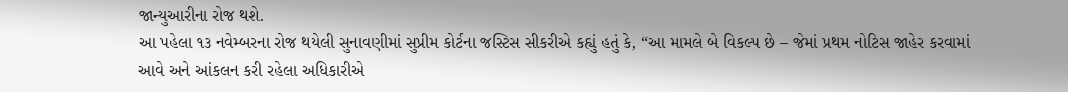જાન્યુઆરીના રોજ થશે.
આ પહેલા ૧૩ નવેમ્બરના રોજ થયેલી સુનાવણીમાં સુપ્રીમ કોર્ટના જસ્ટિસ સીકરીએ કહ્યું હતું કે, “આ મામલે બે વિકલ્પ છે – જેમાં પ્રથમ નોટિસ જાહેર કરવામાં આવે અને આંકલન કરી રહેલા અધિકારીએ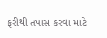ફરીથી તપાસ કરવા માટે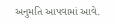અનુમતિ આપવામાં આવે.